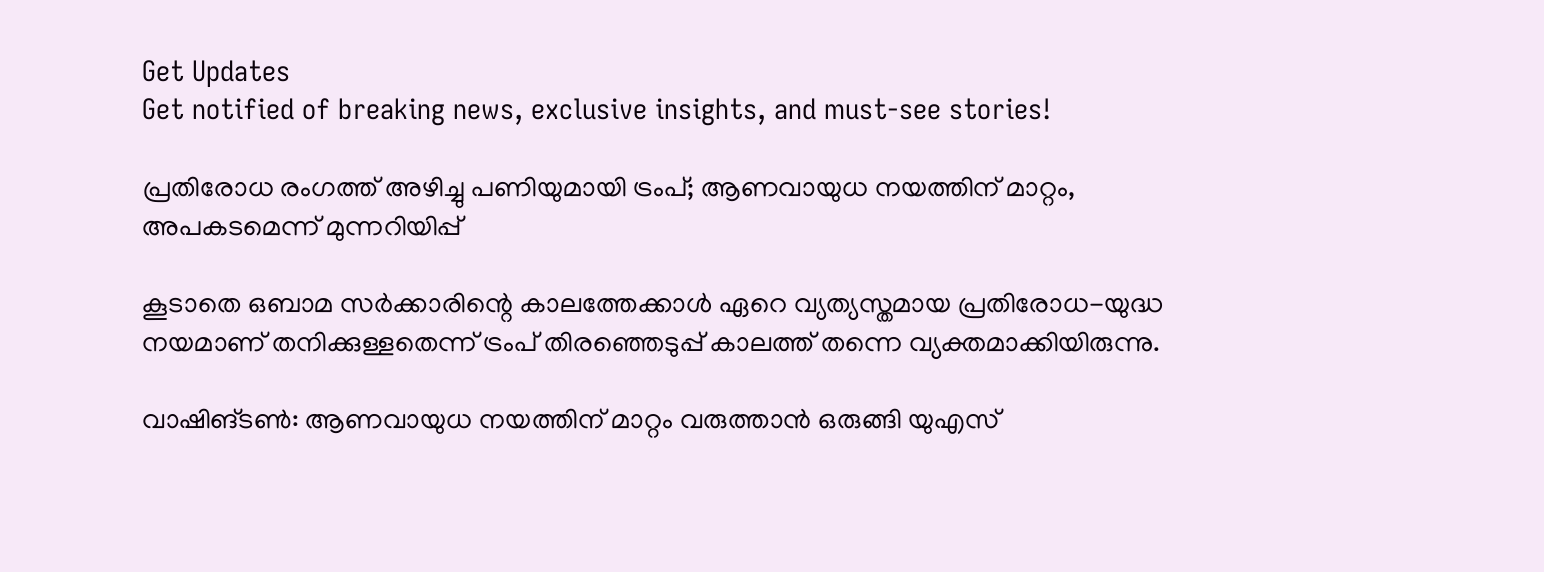Get Updates
Get notified of breaking news, exclusive insights, and must-see stories!

പ്രതിരോധ രംഗത്ത് അഴിച്ചു പണിയുമായി ട്രംപ്; ആണവായുധ നയത്തിന് മാറ്റം, അപകടമെന്ന് മുന്നറിയിപ്പ്

കൂടാതെ ഒബാമ സർക്കാരിന്റെ കാലത്തേക്കാൾ ഏറെ വ്യത്യസ്തമായ പ്രതിരോധ-യുദ്ധ നയമാണ് തനിക്കുള്ളതെന്ന് ട്രംപ് തിരഞ്ഞെടുപ്പ് കാലത്ത് തന്നെ വ്യക്തമാക്കിയിരുന്നു.

വാഷിങ്ടൺ: ആണവായുധ നയത്തിന് മാറ്റം വരുത്താൻ ഒരുങ്ങി യുഎസ്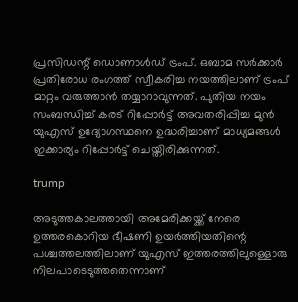പ്രസിഡന്റ് ഡൊണാൾഡ് ട്രംപ്. ഒബാമ സർക്കാർ പ്രതിരോധ രംഗത്ത് സ്വീകരിച്ച നയത്തിലാണ് ട്രംപ് മാറ്റം വരുത്താൻ തയ്യാറാവുന്നത്. പുതിയ നയം സംബന്ധിച്ച് കരട് റിപ്പോർട്ട് അവതരിപ്പിച്ച മുൻ യുഎസ് ഉദ്യോഗസ്ഥനെ ഉദ്ധരിച്ചാണ് മാധ്യമങ്ങൾ ഇക്കാര്യം റിപ്പോർട്ട് ചെയ്തിരിക്കുന്നത്.

trump

അടുത്തകാലത്തായി അമേരിക്കയ്ക്ക് നേരെ ഉത്തരകൊറിയ ഭീഷണി ഉയർത്തിയതിന്റെ പശ്ചത്തലത്തിലാണ് യുഎസ് ഇത്തരത്തിലുള്ളൊരു നിലപാടെടുത്തതെന്നാണ്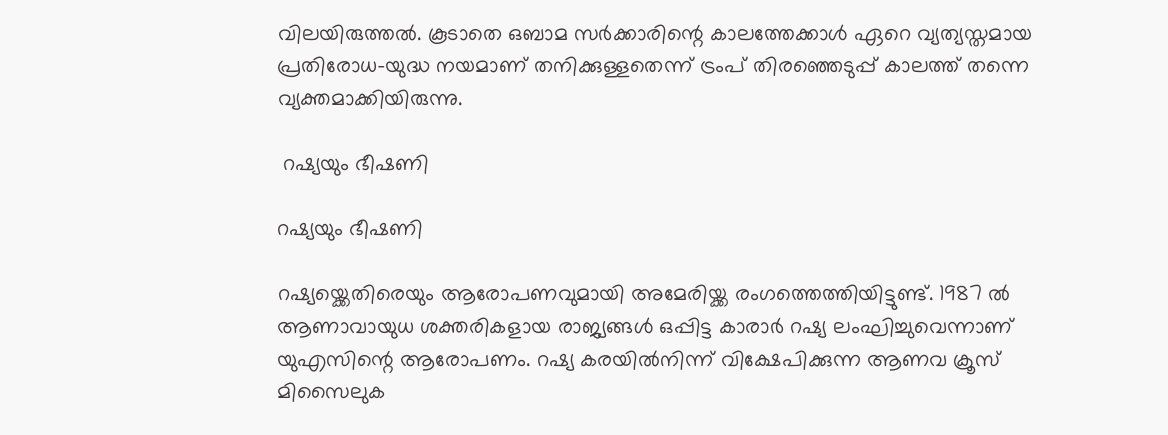വിലയിരുത്തൽ. കൂടാതെ ഒബാമ സർക്കാരിന്റെ കാലത്തേക്കാൾ ഏറെ വ്യത്യസ്തമായ പ്രതിരോധ-യുദ്ധ നയമാണ് തനിക്കുള്ളതെന്ന് ട്രംപ് തിരഞ്ഞെടുപ്പ് കാലത്ത് തന്നെ വ്യക്തമാക്കിയിരുന്നു.

 റഷ്യയും ഭീഷണി‌

റഷ്യയും ഭീഷണി‌

റഷ്യയ്ക്കെതിരെയും ആരോപണവുമായി അമേരിയ്ക്ക രംഗത്തെത്തിയിട്ടുണ്ട്. 1987 ൽ ആണാവായുധ ശക്തരികളായ രാജ്യങ്ങൾ ഒപ്പിട്ട കാരാർ റഷ്യ ലംഘിച്ചുവെന്നാണ് യുഎസിന്റെ ആരോപണം. റഷ്യ കരയിൽനിന്ന് വിക്ഷേപിക്കുന്ന ആണവ ക്രൂസ് മിസൈലുക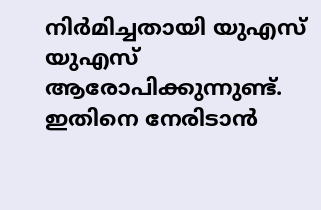നിർമിച്ചതായി യുഎസ് യുഎസ് ആരോപിക്കുന്നുണ്ട്. ഇതിനെ നേരിടാൻ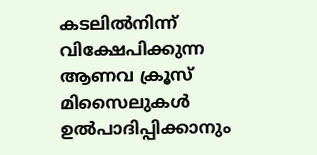കടലിൽനിന്ന് വിക്ഷേപിക്കുന്ന ആണവ ക്രൂസ് മിസൈലുകൾ ഉൽപാദിപ്പിക്കാനും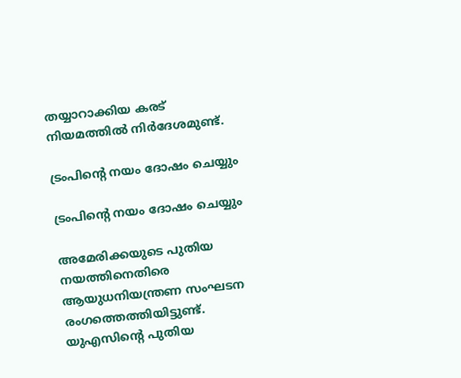തയ്യാറാക്കിയ കരട് നിയമത്തിൽ നിർദേശമുണ്ട്.

ട്രംപിന്റെ നയം ദോഷം ചെയ്യും

ട്രംപിന്റെ നയം ദോഷം ചെയ്യും

അമേരിക്കയുടെ പുതിയ നയത്തിനെതിരെ ആയുധനിയന്ത്രണ സംഘടന രംഗത്തെത്തിയിട്ടുണ്ട്. യുഎസിന്റെ പുതിയ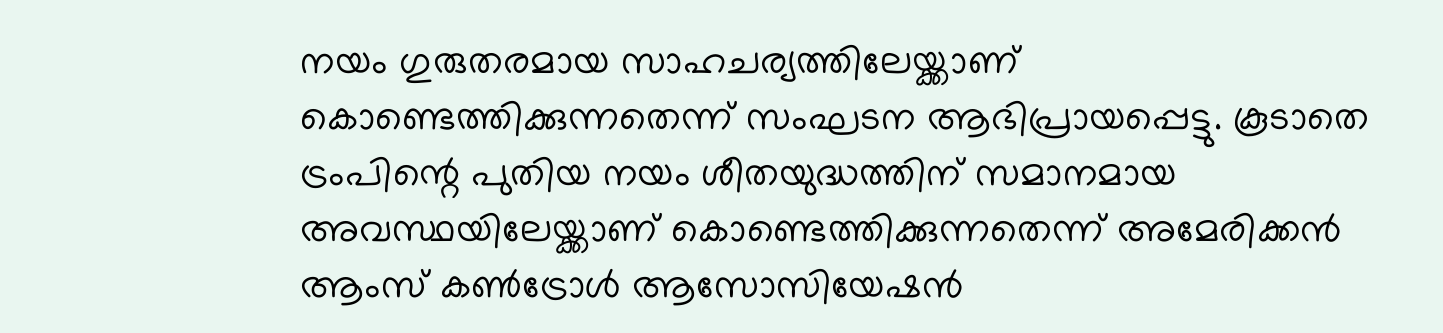നയം ഗുരുതരമായ സാഹചര്യത്തിലേയ്ക്കാണ് കൊണ്ടെത്തിക്കുന്നതെന്ന് സംഘടന ആഭിപ്രായപ്പെട്ടു. കൂടാതെ ട്രംപിന്റെ പുതിയ നയം ശീതയുദ്ധത്തിന് സമാനമായ അവസ്ഥയിലേയ്ക്കാണ് കൊണ്ടെത്തിക്കുന്നതെന്ന് അമേരിക്കൻ ആംസ് കൺട്രോൾ ആസോസിയേഷൻ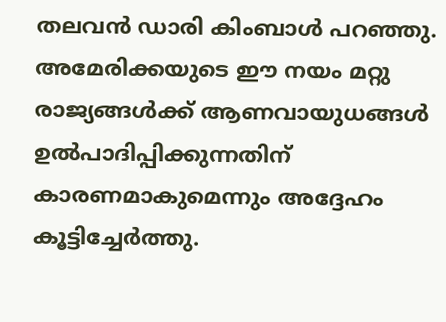തലവൻ ഡാരി കിംബാൾ പറഞ്ഞു. അമേരിക്കയുടെ ഈ നയം മറ്റു രാജ്യങ്ങൾക്ക് ആണവായുധങ്ങൾ ഉൽപാദിപ്പിക്കുന്നതിന് കാരണമാകുമെന്നും അദ്ദേഹം കൂട്ടിച്ചേർത്തു.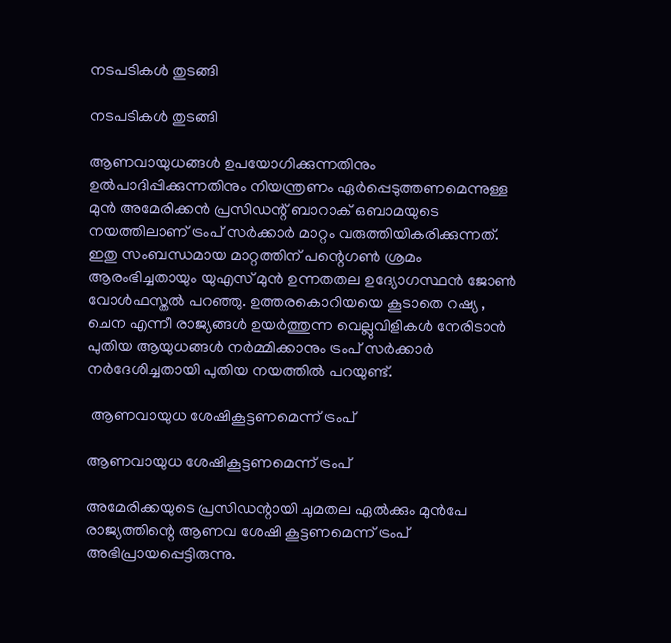നടപടികൾ തുടങ്ങി

നടപടികൾ തുടങ്ങി

ആണവായുധങ്ങൾ ഉപയോഗിക്കുന്നതിനും ഉൽപാദിപ്പിക്കുന്നതിനും നിയന്ത്രണം ഏർപ്പെടുത്തണമെന്നുള്ള മുൻ അമേരിക്കൻ പ്രസിഡന്റ് ബാറാക് ഒബാമയുടെ നയത്തിലാണ് ട്രംപ് സർക്കാർ മാറ്റം വരുത്തിയികരിക്കുന്നത്. ഇതു സംബന്ധമായ മാറ്റത്തിന് പന്റെഗൺ ശ്രമം ആരംഭിച്ചതായും യുഎസ് മുൻ ഉന്നതതല ഉദ്യോഗസ്ഥൻ ജോൺ വോൾഫസ്തൽ പറഞ്ഞു. ഉത്തരകൊറിയയെ കൂടാതെ റഷ്യ , ചെന എന്നീ രാജ്യങ്ങൾ ഉയർത്തുന്ന വെല്ലുവിളികൾ നേരിടാൻ പുതിയ ആയുധങ്ങൾ നർമ്മിക്കാനും ട്രംപ് സർക്കാർ നർദേശിച്ചതായി പുതിയ നയത്തിൽ പറയുണ്ട്.

 ആണവായുധ ശേഷികൂട്ടണമെന്ന് ട്രംപ്

ആണവായുധ ശേഷികൂട്ടണമെന്ന് ട്രംപ്

അമേരിക്കയുടെ പ്രസിഡന്റായി ചുമതല ഏൽക്കും മുൻപേ രാജ്യത്തിന്റെ ആണവ ശേഷി കൂട്ടണമെന്ന് ട്രംപ് അഭിപ്രായപ്പെട്ടിരുന്നു.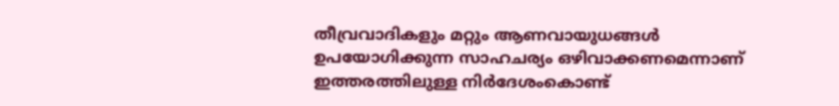തീവ്രവാദികളും മറ്റും ആണവായുധങ്ങൾ ഉപയോഗിക്കുന്ന സാഹചര്യം ഒഴിവാക്കണമെന്നാണ് ഇത്തരത്തിലുള്ള നിർദേശംകൊണ്ട്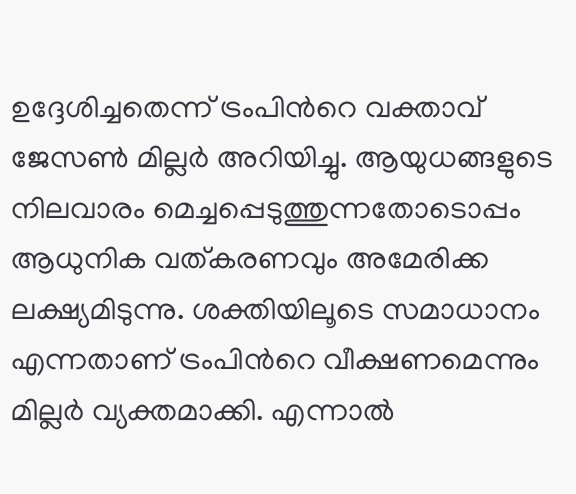ഉദ്ദേശിച്ചതെന്ന് ട്രംപിന്‍റെ വക്താവ് ജേസൺ മില്ലർ അറിയിച്ചു. ആയുധങ്ങളുടെ നിലവാരം മെച്ചപ്പെടുത്തുന്നതോടൊപ്പം ആധുനിക വത്കരണവും അമേരിക്ക ലക്ഷ്യമിടുന്നു. ശക്തിയിലൂടെ സമാധാനം എന്നതാണ് ട്രംപിന്‍റെ വീക്ഷണമെന്നും മില്ലർ വ്യക്തമാക്കി. എന്നാൽ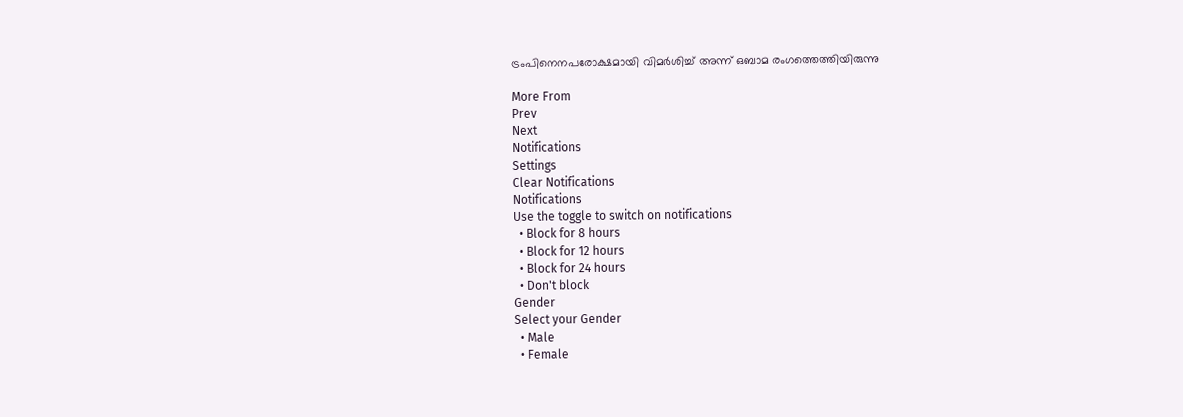ട്രംപിനെനപരോക്ഷമായി വിമർശിച്ച് അന്ന് ഒബാമ രംഗത്തെത്തിയിരുന്നു

More From
Prev
Next
Notifications
Settings
Clear Notifications
Notifications
Use the toggle to switch on notifications
  • Block for 8 hours
  • Block for 12 hours
  • Block for 24 hours
  • Don't block
Gender
Select your Gender
  • Male
  • Female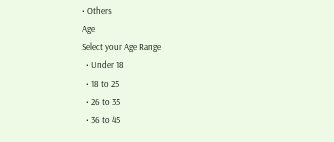• Others
Age
Select your Age Range
  • Under 18
  • 18 to 25
  • 26 to 35
  • 36 to 45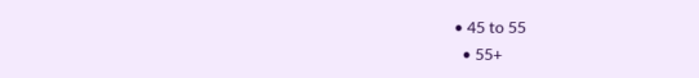• 45 to 55
  • 55+